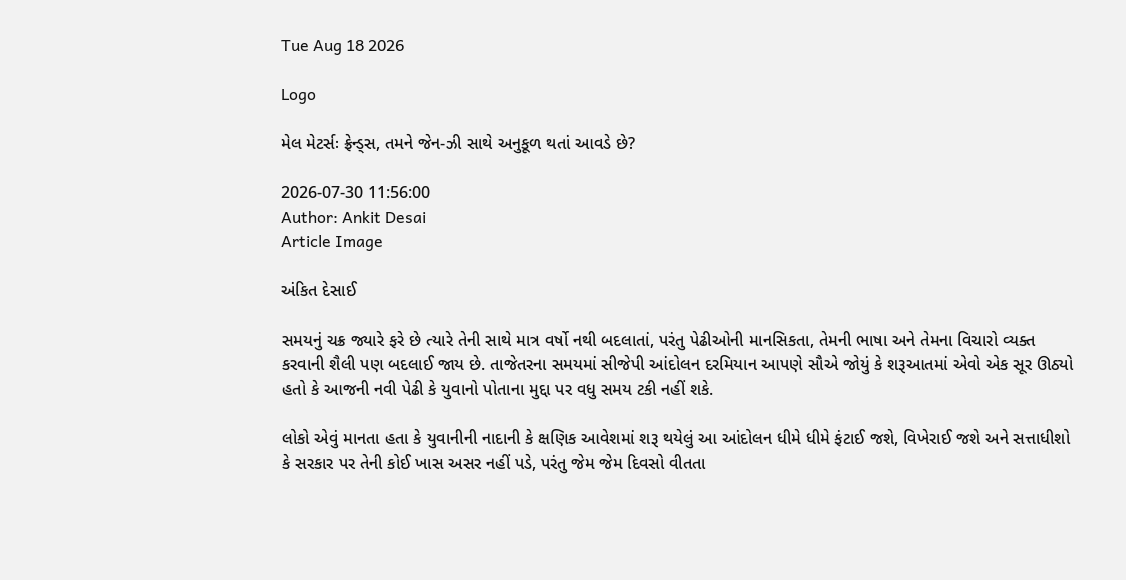Tue Aug 18 2026

Logo

મેલ મેટર્સઃ ફ્રેન્ડ્સ, તમને જેન-ઝી સાથે અનુકૂળ થતાં આવડે છે?

2026-07-30 11:56:00
Author: Ankit Desai
Article Image

અંકિત દેસાઈ

સમયનું ચક્ર જ્યારે ફરે છે ત્યારે તેની સાથે માત્ર વર્ષો નથી બદલાતાં, પરંતુ પેઢીઓની માનસિકતા, તેમની ભાષા અને તેમના વિચારો વ્યક્ત કરવાની શૈલી પણ બદલાઈ જાય છે. તાજેતરના સમયમાં સીજેપી આંદોલન દરમિયાન આપણે સૌએ જોયું કે શરૂઆતમાં એવો એક સૂર ઊઠ્યો હતો કે આજની નવી પેઢી કે યુવાનો પોતાના મુદ્દા પર વધુ સમય ટકી નહીં શકે.

લોકો એવું માનતા હતા કે યુવાનીની નાદાની કે ક્ષણિક આવેશમાં શરૂ થયેલું આ આંદોલન ધીમે ધીમે ફંટાઈ જશે, વિખેરાઈ જશે અને સત્તાધીશો કે સરકાર પર તેની કોઈ ખાસ અસર નહીં પડે, પરંતુ જેમ જેમ દિવસો વીતતા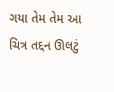ગયા તેમ તેમ આ ચિત્ર તદ્દન ઊલટું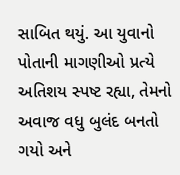સાબિત થયું. આ યુવાનો પોતાની માગણીઓ પ્રત્યે અતિશય સ્પષ્ટ રહ્યા, તેમનો અવાજ વધુ બુલંદ બનતો ગયો અને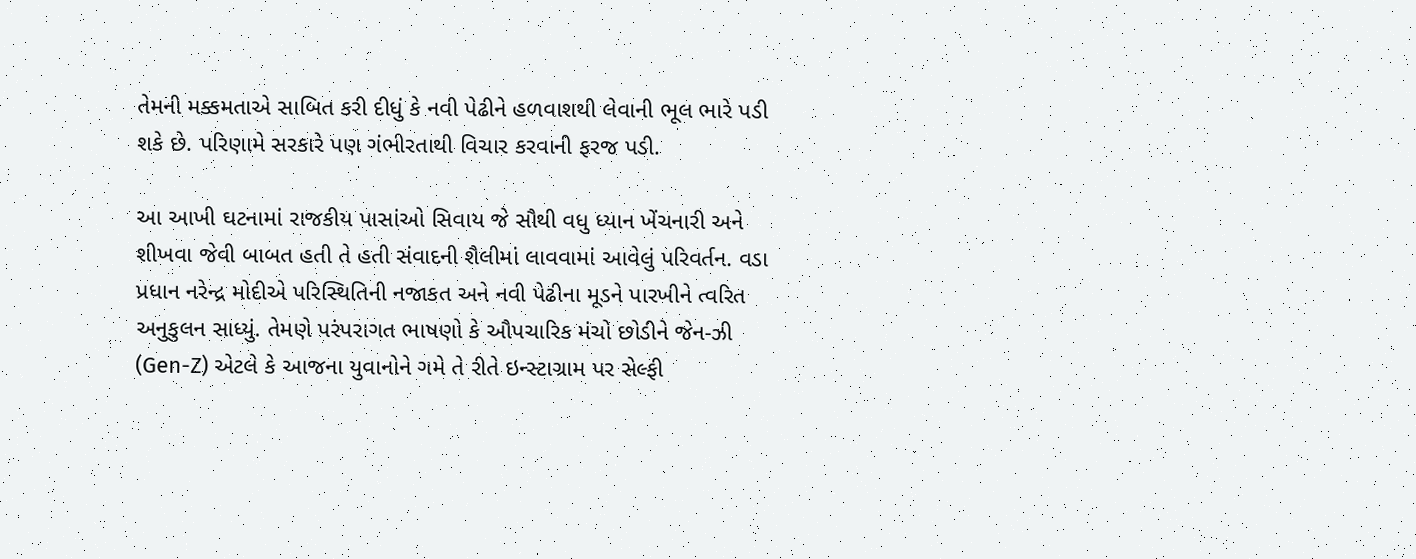તેમની મક્કમતાએ સાબિત કરી દીધું કે નવી પેઢીને હળવાશથી લેવાની ભૂલ ભારે પડી શકે છે. પરિણામે સરકારે પણ ગંભીરતાથી વિચાર કરવાની ફરજ પડી.

આ આખી ઘટનામાં રાજકીય પાસાંઓ સિવાય જે સૌથી વધુ ધ્યાન ખેંચનારી અને શીખવા જેવી બાબત હતી તે હતી સંવાદની શૈલીમાં લાવવામાં આવેલું પરિવર્તન. વડા પ્રધાન નરેન્દ્ર મોદીએ પરિસ્થિતિની નજાકત અને નવી પેઢીના મૂડને પારખીને ત્વરિત અનુકુલન સાધ્યું. તેમણે પરંપરાગત ભાષણો કે ઔપચારિક મંચો છોડીને જેન-ઝી (Gen-Z) એટલે કે આજના યુવાનોને ગમે તે રીતે ઇન્સ્ટાગ્રામ પર સેલ્ફી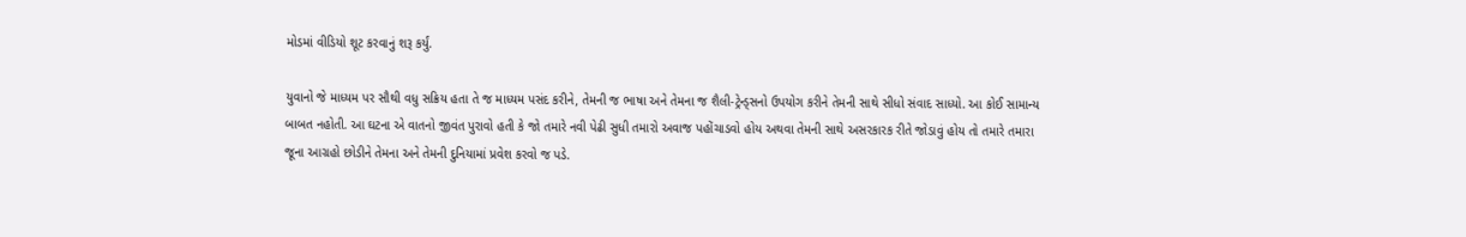મોડમાં વીડિયો શૂટ કરવાનું શરૂ કર્યું.

યુવાનો જે માધ્યમ પર સૌથી વધુ સક્રિય હતા તે જ માધ્યમ પસંદ કરીને, તેમની જ ભાષા અને તેમના જ શૈલી-ટ્રેન્ડ્સનો ઉપયોગ કરીને તેમની સાથે સીધો સંવાદ સાધ્યો. આ કોઈ સામાન્ય બાબત નહોતી. આ ઘટના એ વાતનો જીવંત પુરાવો હતી કે જો તમારે નવી પેઢી સુધી તમારો અવાજ પહોંચાડવો હોય અથવા તેમની સાથે અસરકારક રીતે જોડાવું હોય તો તમારે તમારા જૂના આગ્રહો છોડીને તેમના અને તેમની દુનિયામાં પ્રવેશ કરવો જ પડે.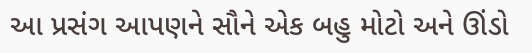આ પ્રસંગ આપણને સૌને એક બહુ મોટો અને ઊંડો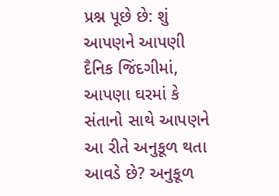પ્રશ્ન પૂછે છે: શું આપણને આપણી દૈનિક જિંદગીમાં, આપણા ઘરમાં કે સંતાનો સાથે આપણને આ રીતે અનુકૂળ થતા આવડે છે? અનુકૂળ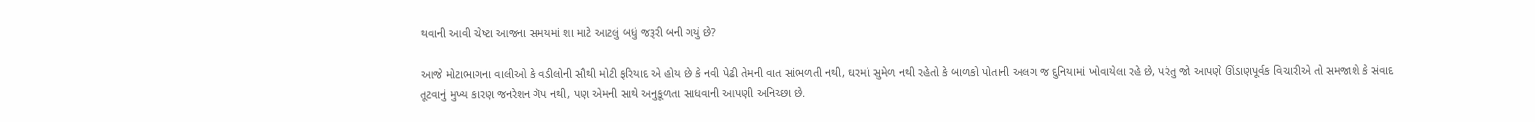થવાની આવી ચેષ્ટા આજના સમયમાં શા માટે આટલું બધું જરૂરી બની ગયું છે?

આજે મોટાભાગના વાલીઓ કે વડીલોની સૌથી મોટી ફરિયાદ એ હોય છે કે નવી પેઢી તેમની વાત સાંભળતી નથી, ઘરમાં સુમેળ નથી રહેતો કે બાળકો પોતાની અલગ જ દુનિયામાં ખોવાયેલા રહે છે, પરંતુ જો આપણે ઊંડાણપૂર્વક વિચારીએ તો સમજાશે કે સંવાદ તૂટવાનું મુખ્ય કારણ જનરેશન ગૅપ નથી, પણ એમની સાથે અનુકૂળતા સાધવાની આપણી અનિચ્છા છે.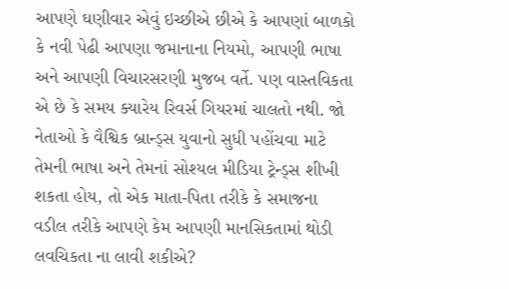આપણે ઘણીવાર એવું ઇચ્છીએ છીએ કે આપણાં બાળકો કે નવી પેઢી આપણા જમાનાના નિયમો, આપણી ભાષા અને આપણી વિચારસરણી મુજબ વર્તે. પણ વાસ્તવિકતા એ છે કે સમય ક્યારેય રિવર્સ ગિયરમાં ચાલતો નથી. જો નેતાઓ કે વૈશ્વિક બ્રાન્ડ્સ યુવાનો સુધી પહોંચવા માટે તેમની ભાષા અને તેમનાં સોશ્યલ મીડિયા ટ્રેન્ડ્સ શીખી શકતા હોય, તો એક માતા-પિતા તરીકે કે સમાજના વડીલ તરીકે આપણે કેમ આપણી માનસિકતામાં થોડી લવચિકતા ના લાવી શકીએ?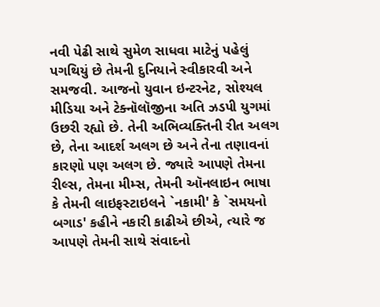નવી પેઢી સાથે સુમેળ સાધવા માટેનું પહેલું પગથિયું છે તેમની દુનિયાને સ્વીકારવી અને સમજવી. આજનો યુવાન ઇન્ટરનેટ, સોશ્યલ મીડિયા અને ટેક્નૉલૉજીના અતિ ઝડપી યુગમાં ઉછરી રહ્યો છે. તેની અભિવ્યક્તિની રીત અલગ છે, તેના આદર્શ અલગ છે અને તેના તણાવનાં કારણો પણ અલગ છે. જ્યારે આપણે તેમના રીલ્સ, તેમના મીમ્સ, તેમની ઑનલાઇન ભાષા કે તેમની લાઇફસ્ટાઇલને `નકામી' કે `સમયનો બગાડ' કહીને નકારી કાઢીએ છીએ, ત્યારે જ આપણે તેમની સાથે સંવાદનો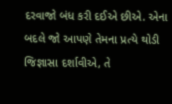દરવાજો બંધ કરી દઈએ છીએ. એના બદલે જો આપણે તેમના પ્રત્યે થોડી જિજ્ઞાસા દર્શાવીએ, તે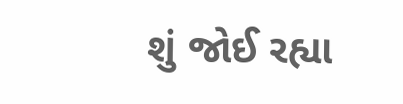શું જોઈ રહ્યા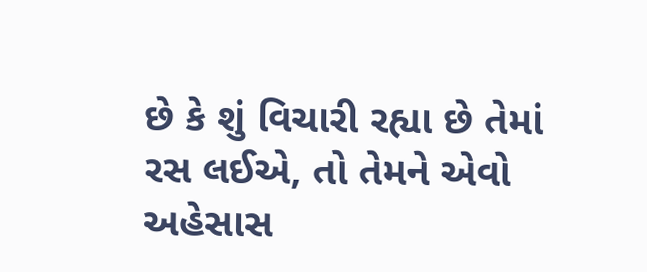છે કે શું વિચારી રહ્યા છે તેમાં રસ લઈએ, તો તેમને એવો અહેસાસ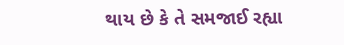થાય છે કે તે સમજાઈ રહ્યા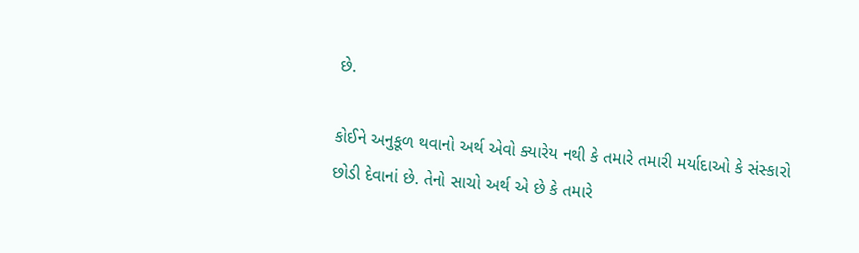છે.

કોઈને અનુકૂળ થવાનો અર્થ એવો ક્યારેય નથી કે તમારે તમારી મર્યાદાઓ કે સંસ્કારો છોડી દેવાનાં છે. તેનો સાચો અર્થ એ છે કે તમારે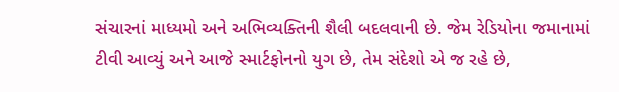સંચારનાં માધ્યમો અને અભિવ્યક્તિની શૈલી બદલવાની છે. જેમ રેડિયોના જમાનામાં ટીવી આવ્યું અને આજે સ્માર્ટફોનનો યુગ છે, તેમ સંદેશો એ જ રહે છે,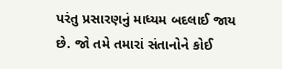પરંતુ પ્રસારણનું માધ્યમ બદલાઈ જાય છે. જો તમે તમારાં સંતાનોને કોઈ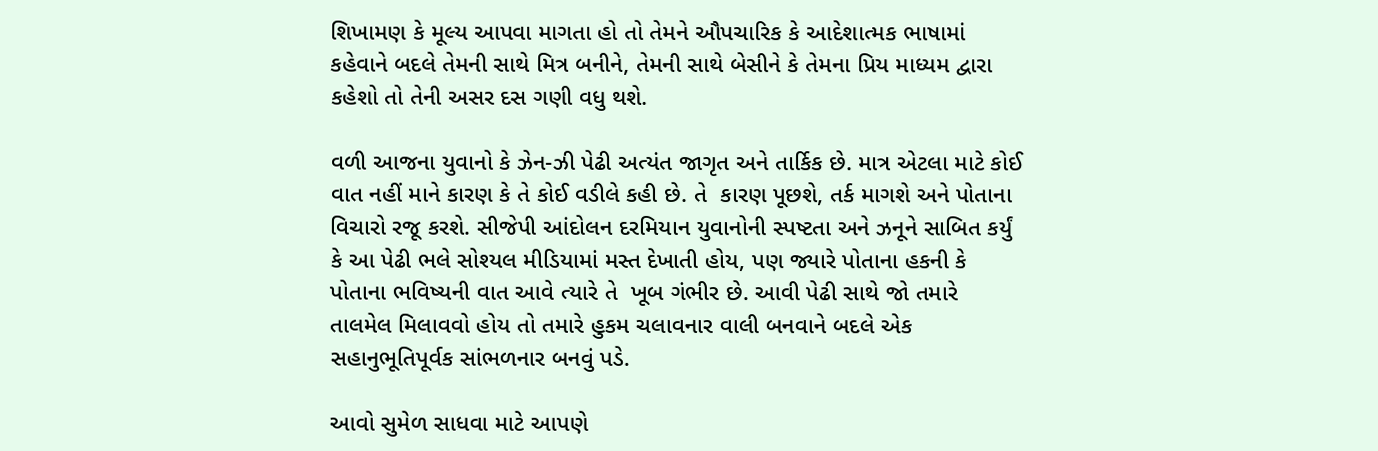શિખામણ કે મૂલ્ય આપવા માગતા હો તો તેમને ઔપચારિક કે આદેશાત્મક ભાષામાં કહેવાને બદલે તેમની સાથે મિત્ર બનીને, તેમની સાથે બેસીને કે તેમના પ્રિય માધ્યમ દ્વારા કહેશો તો તેની અસર દસ ગણી વધુ થશે.

વળી આજના યુવાનો કે ઝેન-ઝી પેઢી અત્યંત જાગૃત અને તાર્કિક છે. માત્ર એટલા માટે કોઈ વાત નહીં માને કારણ કે તે કોઈ વડીલે કહી છે. તે  કારણ પૂછશે, તર્ક માગશે અને પોતાના વિચારો રજૂ કરશે. સીજેપી આંદોલન દરમિયાન યુવાનોની સ્પષ્ટતા અને ઝનૂને સાબિત કર્યું કે આ પેઢી ભલે સોશ્યલ મીડિયામાં મસ્ત દેખાતી હોય, પણ જ્યારે પોતાના હકની કે પોતાના ભવિષ્યની વાત આવે ત્યારે તે  ખૂબ ગંભીર છે. આવી પેઢી સાથે જો તમારે તાલમેલ મિલાવવો હોય તો તમારે હુકમ ચલાવનાર વાલી બનવાને બદલે એક સહાનુભૂતિપૂર્વક સાંભળનાર બનવું પડે.

આવો સુમેળ સાધવા માટે આપણે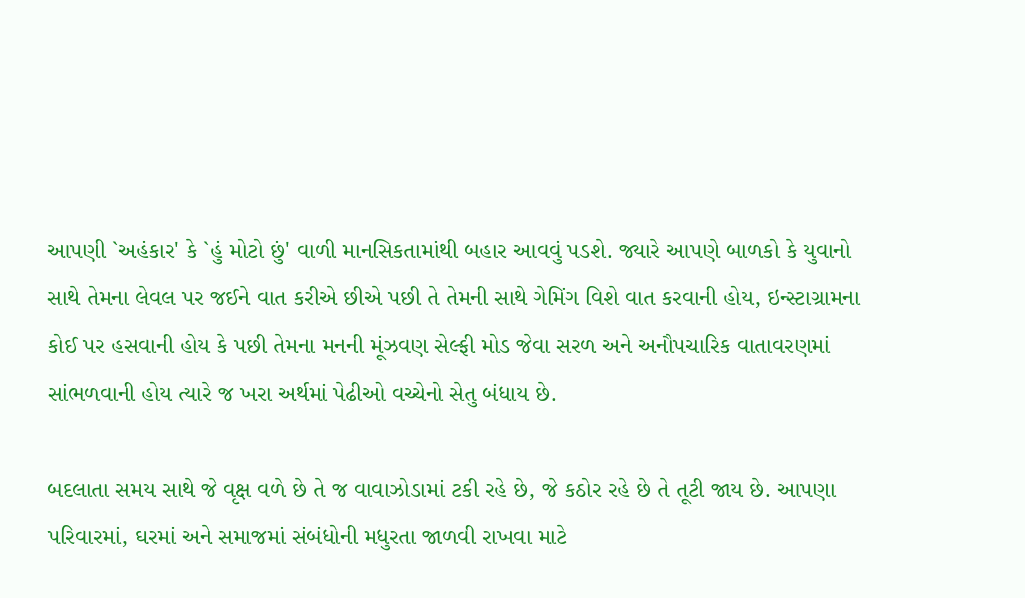આપણી `અહંકાર' કે `હું મોટો છું' વાળી માનસિકતામાંથી બહાર આવવું પડશે. જ્યારે આપણે બાળકો કે યુવાનો સાથે તેમના લેવલ પર જઈને વાત કરીએ છીએ પછી તે તેમની સાથે ગેમિંગ વિશે વાત કરવાની હોય, ઇન્સ્ટાગ્રામના કોઈ પર હસવાની હોય કે પછી તેમના મનની મૂંઝવણ સેલ્ફી મોડ જેવા સરળ અને અનૌપચારિક વાતાવરણમાં સાંભળવાની હોય ત્યારે જ ખરા અર્થમાં પેઢીઓ વચ્ચેનો સેતુ બંધાય છે.

બદલાતા સમય સાથે જે વૃક્ષ વળે છે તે જ વાવાઝોડામાં ટકી રહે છે, જે કઠોર રહે છે તે તૂટી જાય છે. આપણા પરિવારમાં, ઘરમાં અને સમાજમાં સંબંધોની મધુરતા જાળવી રાખવા માટે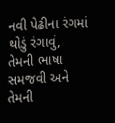નવી પેઢીના રંગમાં થોડું રંગાવું, તેમની ભાષા સમજવી અને તેમની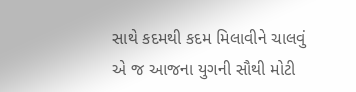સાથે કદમથી કદમ મિલાવીને ચાલવું એ જ આજના યુગની સૌથી મોટી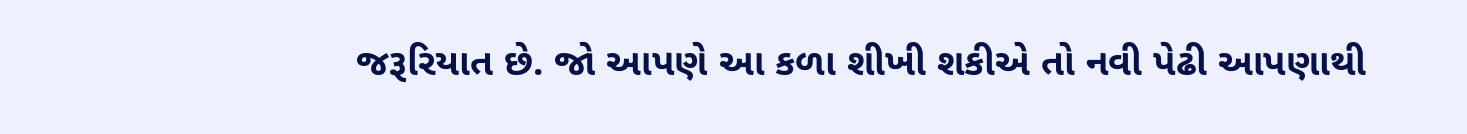જરૂરિયાત છે. જો આપણે આ કળા શીખી શકીએ તો નવી પેઢી આપણાથી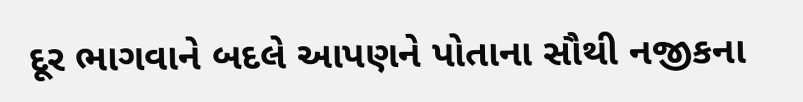દૂર ભાગવાને બદલે આપણને પોતાના સૌથી નજીકના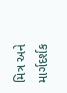મિત્ર અને માર્ગદર્શક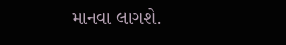માનવા લાગશે.